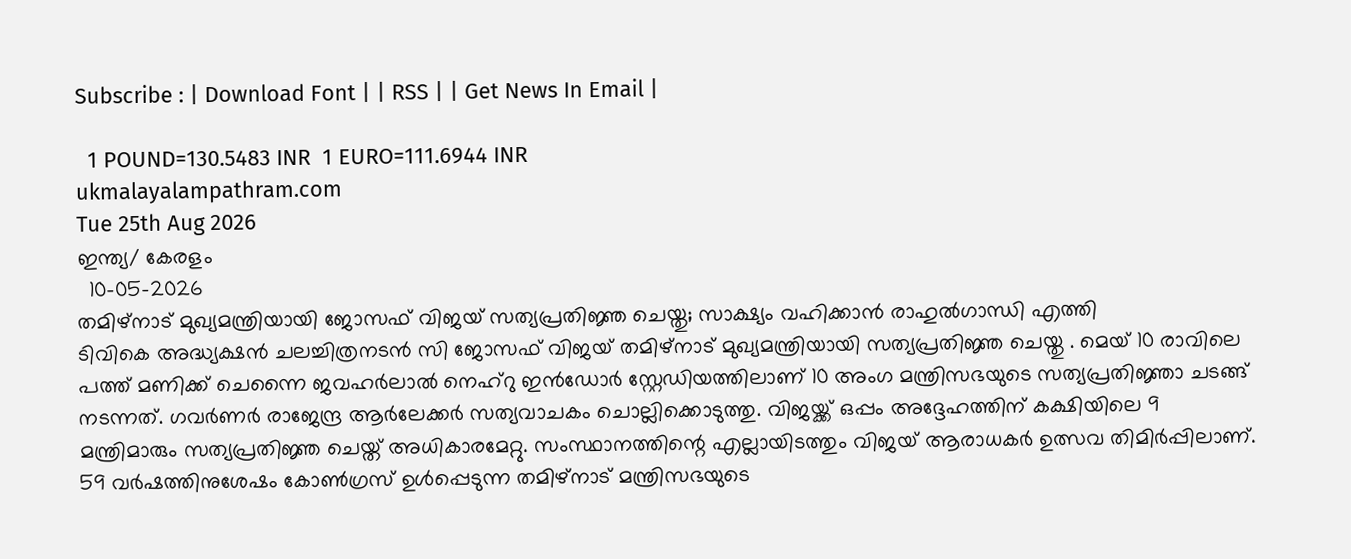Subscribe : | Download Font | | RSS | | Get News In Email |

  1 POUND=130.5483 INR  1 EURO=111.6944 INR
ukmalayalampathram.com
Tue 25th Aug 2026
ഇന്ത്യ/ കേരളം
  10-05-2026
തമിഴ്‌നാട് മുഖ്യമന്ത്രിയായി ജോസഫ് വിജയ് സത്യപ്രതിജ്ഞ ചെയ്തു; സാക്ഷ്യം വഹിക്കാന്‍ രാഹുല്‍ഗാന്ധി എത്തി
ടിവികെ അദ്ധ്യക്ഷന്‍ ചലച്ചിത്രനടന്‍ സി ജോസഫ് വിജയ് തമിഴ്‌നാട് മുഖ്യമന്ത്രിയായി സത്യപ്രതിജ്ഞ ചെയ്തു . മെയ് 10 രാവിലെ പത്ത് മണിക്ക് ചെന്നൈ ജവഹര്‍ലാല്‍ നെഹ്‌റു ഇന്‍ഡോര്‍ സ്റ്റേഡിയത്തിലാണ് 10 അംഗ മന്ത്രിസഭയുടെ സത്യപ്രതിജ്ഞാ ചടങ്ങ് നടന്നത്. ഗവര്‍ണര്‍ രാജേന്ദ്ര ആര്‍ലേക്കര്‍ സത്യവാചകം ചൊല്ലിക്കൊടുത്തു. വിജയ്ക്ക് ഒപ്പം അദ്ദേഹത്തിന് കക്ഷിയിലെ 9 മന്ത്രിമാരും സത്യപ്രതിജ്ഞ ചെയ്ത് അധികാരമേറ്റു. സംസ്ഥാനത്തിന്റെ എല്ലായിടത്തും വിജയ് ആരാധകര്‍ ഉത്സവ തിമിര്‍പ്പിലാണ്. 59 വര്‍ഷത്തിനുശേഷം കോണ്‍ഗ്രസ് ഉള്‍പ്പെടുന്ന തമിഴ്‌നാട് മന്ത്രിസഭയുടെ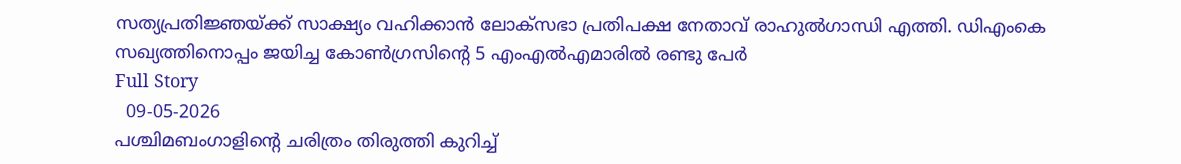സത്യപ്രതിജ്ഞയ്ക്ക് സാക്ഷ്യം വഹിക്കാന്‍ ലോക്‌സഭാ പ്രതിപക്ഷ നേതാവ് രാഹുല്‍ഗാന്ധി എത്തി. ഡിഎംകെ സഖ്യത്തിനൊപ്പം ജയിച്ച കോണ്‍ഗ്രസിന്റെ 5 എംഎല്‍എമാരില്‍ രണ്ടു പേര്‍
Full Story
  09-05-2026
പശ്ചിമബംഗാളിന്റെ ചരിത്രം തിരുത്തി കുറിച്ച്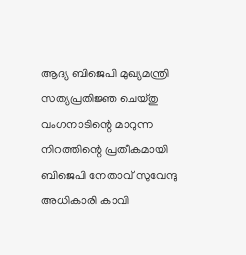ആദ്യ ബിജെപി മുഖ്യമന്ത്രി സത്യപ്രതിജ്ഞ ചെയ്തു
വംഗനാടിന്റെ മാറുന്ന നിറത്തിന്റെ പ്രതീകമായി ബിജെപി നേതാവ് സുവേന്ദു അധികാരി കാവി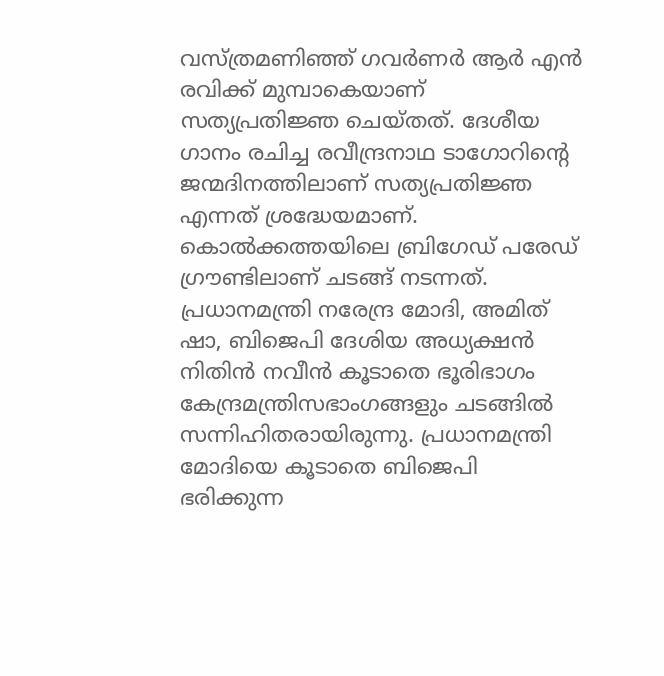വസ്ത്രമണിഞ്ഞ് ഗവര്‍ണര്‍ ആര്‍ എന്‍ രവിക്ക് മുമ്പാകെയാണ് സത്യപ്രതിജ്ഞ ചെയ്തത്. ദേശീയ ഗാനം രചിച്ച രവീന്ദ്രനാഥ ടാഗോറിന്റെ ജന്മദിനത്തിലാണ് സത്യപ്രതിജ്ഞ എന്നത് ശ്രദ്ധേയമാണ്.
കൊല്‍ക്കത്തയിലെ ബ്രിഗേഡ് പരേഡ് ഗ്രൗണ്ടിലാണ് ചടങ്ങ് നടന്നത്. പ്രധാനമന്ത്രി നരേന്ദ്ര മോദി, അമിത് ഷാ, ബിജെപി ദേശിയ അധ്യക്ഷന്‍ നിതിന്‍ നവീന്‍ കൂടാതെ ഭൂരിഭാഗം കേന്ദ്രമന്ത്രിസഭാംഗങ്ങളും ചടങ്ങില്‍ സന്നിഹിതരായിരുന്നു. പ്രധാനമന്ത്രി മോദിയെ കൂടാതെ ബിജെപി ഭരിക്കുന്ന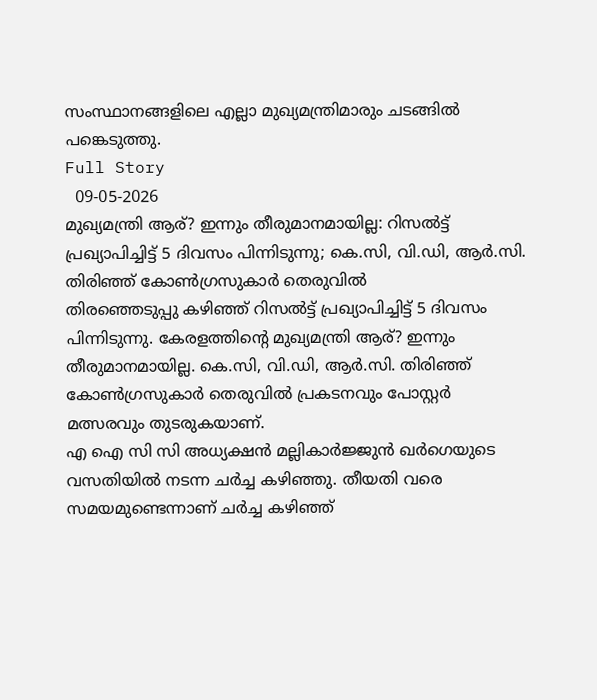സംസ്ഥാനങ്ങളിലെ എല്ലാ മുഖ്യമന്ത്രിമാരും ചടങ്ങില്‍ പങ്കെടുത്തു.
Full Story
  09-05-2026
മുഖ്യമന്ത്രി ആര്? ഇന്നും തീരുമാനമായില്ല: റിസല്‍ട്ട് പ്രഖ്യാപിച്ചിട്ട് 5 ദിവസം പിന്നിടുന്നു; കെ.സി, വി.ഡി, ആര്‍.സി. തിരിഞ്ഞ് കോണ്‍ഗ്രസുകാര്‍ തെരുവില്‍
തിരഞ്ഞെടുപ്പു കഴിഞ്ഞ് റിസല്‍ട്ട് പ്രഖ്യാപിച്ചിട്ട് 5 ദിവസം പിന്നിടുന്നു. കേരളത്തിന്റെ മുഖ്യമന്ത്രി ആര്? ഇന്നും തീരുമാനമായില്ല. കെ.സി, വി.ഡി, ആര്‍.സി. തിരിഞ്ഞ് കോണ്‍ഗ്രസുകാര്‍ തെരുവില്‍ പ്രകടനവും പോസ്റ്റര്‍ മത്സരവും തുടരുകയാണ്.
എ ഐ സി സി അധ്യക്ഷന്‍ മല്ലികാര്‍ജ്ജുന്‍ ഖര്‍ഗെയുടെ വസതിയില്‍ നടന്ന ചര്‍ച്ച കഴിഞ്ഞു. തീയതി വരെ സമയമുണ്ടെന്നാണ് ചര്‍ച്ച കഴിഞ്ഞ്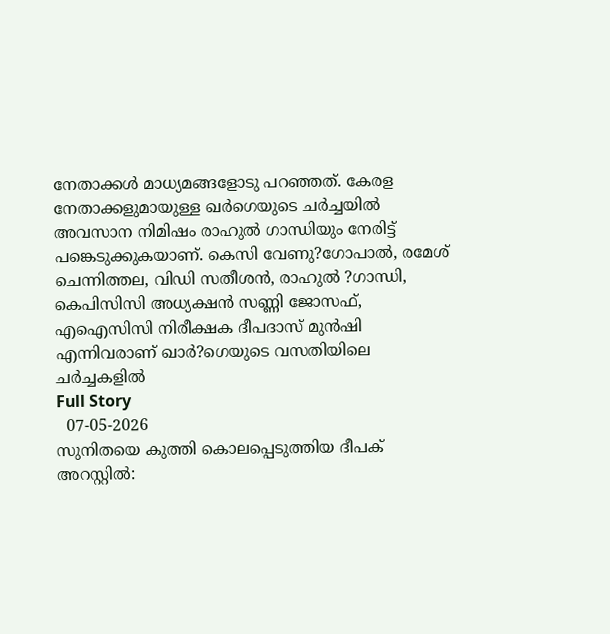നേതാക്കള്‍ മാധ്യമങ്ങളോടു പറഞ്ഞത്. കേരള നേതാക്കളുമായുള്ള ഖര്‍ഗെയുടെ ചര്‍ച്ചയില്‍ അവസാന നിമിഷം രാഹുല്‍ ഗാന്ധിയും നേരിട്ട് പങ്കെടുക്കുകയാണ്. കെസി വേണു?ഗോപാല്‍, രമേശ് ചെന്നിത്തല, വിഡി സതീശന്‍, രാഹുല്‍ ?ഗാന്ധി, കെപിസിസി അധ്യക്ഷന്‍ സണ്ണി ജോസഫ്, എഐസിസി നിരീക്ഷക ദീപദാസ് മുന്‍ഷി എന്നിവരാണ് ഖാര്‍?ഗെയുടെ വസതിയിലെ ചര്‍ച്ചകളില്‍
Full Story
  07-05-2026
സുനിതയെ കുത്തി കൊലപ്പെടുത്തിയ ദീപക് അറസ്റ്റില്‍: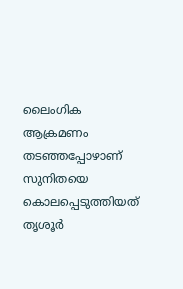ലൈംഗിക ആക്രമണം തടഞ്ഞപ്പോഴാണ് സുനിതയെ കൊലപ്പെടുത്തിയത്
തൃശൂര്‍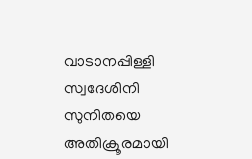വാടാനപ്പിള്ളി സ്വദേശിനി സുനിതയെ അതിക്രൂരമായി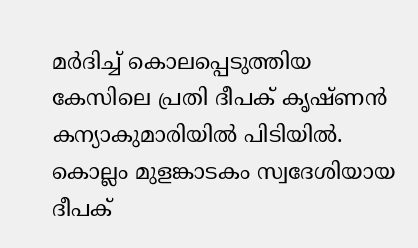മര്‍ദിച്ച് കൊലപ്പെടുത്തിയ കേസിലെ പ്രതി ദീപക് കൃഷ്ണന്‍ കന്യാകുമാരിയില്‍ പിടിയില്‍. കൊല്ലം മുളങ്കാടകം സ്വദേശിയായ ദീപക്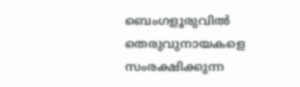ബെംഗളൂരുവില്‍ തെരുവുനായകളെ സംരക്ഷിക്കുന്ന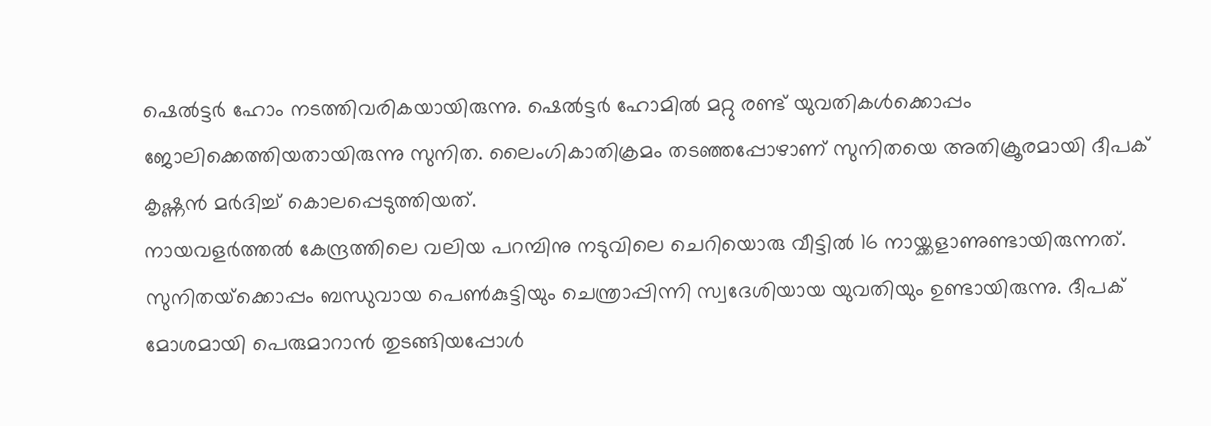ഷെല്‍ട്ടര്‍ ഹോം നടത്തിവരികയായിരുന്നു. ഷെല്‍ട്ടര്‍ ഹോമില്‍ മറ്റു രണ്ട് യുവതികള്‍ക്കൊപ്പം ജോലിക്കെത്തിയതായിരുന്നു സുനിത. ലൈംഗികാതിക്രമം തടഞ്ഞപ്പോഴാണ് സുനിതയെ അതിക്രൂരമായി ദീപക് കൃഷ്ണന്‍ മര്‍ദിച്ച് കൊലപ്പെടുത്തിയത്.
നായവളര്‍ത്തല്‍ കേന്ദ്രത്തിലെ വലിയ പറമ്പിനു നടുവിലെ ചെറിയൊരു വീട്ടില്‍ 16 നായ്ക്കളാണുണ്ടായിരുന്നത്. സുനിതയ്‌ക്കൊപ്പം ബന്ധുവായ പെണ്‍കുട്ടിയും ചെന്ത്രാപ്പിന്നി സ്വദേശിയായ യുവതിയും ഉണ്ടായിരുന്നു. ദീപക് മോശമായി പെരുമാറാന്‍ തുടങ്ങിയപ്പോള്‍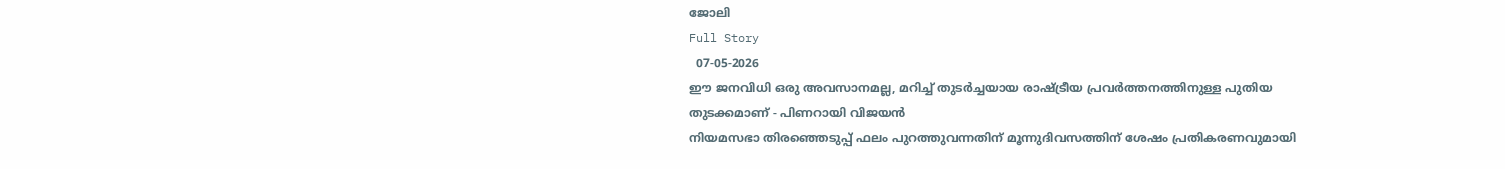ജോലി
Full Story
  07-05-2026
ഈ ജനവിധി ഒരു അവസാനമല്ല, മറിച്ച് തുടര്‍ച്ചയായ രാഷ്ട്രീയ പ്രവര്‍ത്തനത്തിനുള്ള പുതിയ തുടക്കമാണ് - പിണറായി വിജയന്‍
നിയമസഭാ തിരഞ്ഞെടുപ്പ് ഫലം പുറത്തുവന്നതിന് മൂന്നുദിവസത്തിന് ശേഷം പ്രതികരണവുമായി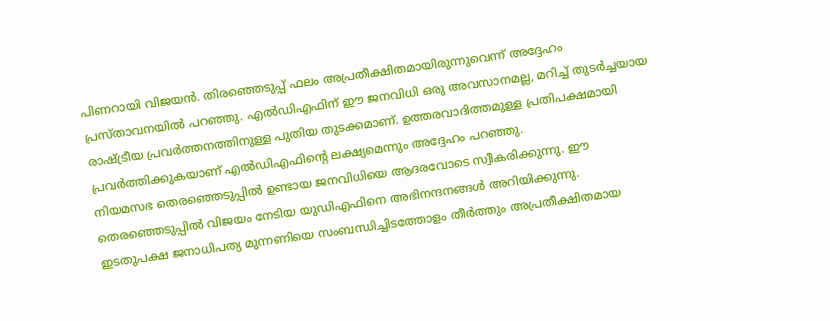പിണറായി വിജയന്‍. തിരഞ്ഞെടുപ്പ് ഫലം അപ്രതീക്ഷിതമായിരുന്നുവെന്ന് അദ്ദേഹം പ്രസ്താവനയില്‍ പറഞ്ഞു. എല്‍ഡിഎഫിന് ഈ ജനവിധി ഒരു അവസാനമല്ല, മറിച്ച് തുടര്‍ച്ചയായ രാഷ്ട്രീയ പ്രവര്‍ത്തനത്തിനുള്ള പുതിയ തുടക്കമാണ്. ഉത്തരവാദിത്തമുള്ള പ്രതിപക്ഷമായി പ്രവര്‍ത്തിക്കുകയാണ് എല്‍ഡിഎഫിന്റെ ലക്ഷ്യമെന്നും അദ്ദേഹം പറഞ്ഞു.
നിയമസഭ തെരഞ്ഞെടുപ്പില്‍ ഉണ്ടായ ജനവിധിയെ ആദരവോടെ സ്വീകരിക്കുന്നു. ഈ തെരഞ്ഞെടുപ്പില്‍ വിജയം നേടിയ യുഡിഎഫിനെ അഭിനന്ദനങ്ങള്‍ അറിയിക്കുന്നു.
ഇടതുപക്ഷ ജനാധിപത്യ മുന്നണിയെ സംബന്ധിച്ചിടത്തോളം തീര്‍ത്തും അപ്രതീക്ഷിതമായ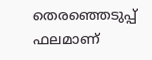തെരഞ്ഞെടുപ്പ് ഫലമാണ്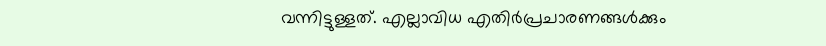വന്നിട്ടുള്ളത്. എല്ലാവിധ എതിര്‍പ്രചാരണങ്ങള്‍ക്കും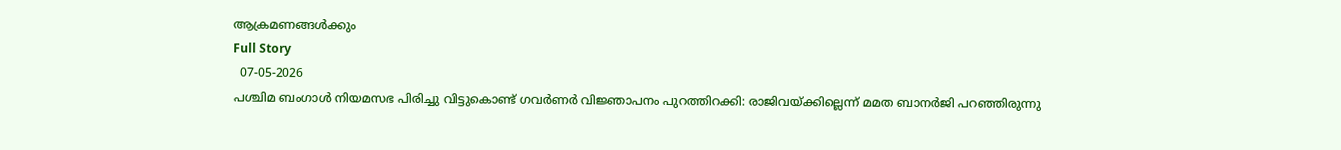ആക്രമണങ്ങള്‍ക്കും
Full Story
  07-05-2026
പശ്ചിമ ബംഗാള്‍ നിയമസഭ പിരിച്ചു വിട്ടുകൊണ്ട് ഗവര്‍ണര്‍ വിജ്ഞാപനം പുറത്തിറക്കി: രാജിവയ്ക്കില്ലെന്ന് മമത ബാനര്‍ജി പറഞ്ഞിരുന്നു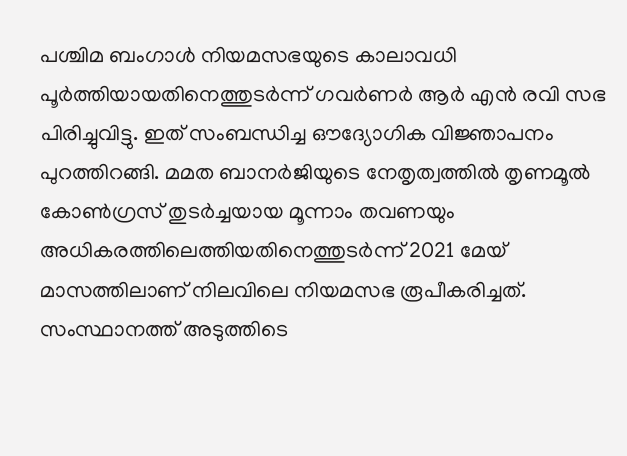പശ്ചിമ ബംഗാള്‍ നിയമസഭയുടെ കാലാവധി പൂര്‍ത്തിയായതിനെത്തുടര്‍ന്ന് ഗവര്‍ണര്‍ ആര്‍ എന്‍ രവി സഭ പിരിച്ചുവിട്ടു. ഇത് സംബന്ധിച്ച ഔദ്യോഗിക വിജ്ഞാപനം പുറത്തിറങ്ങി. മമത ബാനര്‍ജിയുടെ നേതൃത്വത്തില്‍ തൃണമൂല്‍ കോണ്‍ഗ്രസ് തുടര്‍ച്ചയായ മൂന്നാം തവണയും അധികരത്തിലെത്തിയതിനെത്തുടര്‍ന്ന് 2021 മേയ് മാസത്തിലാണ് നിലവിലെ നിയമസഭ രൂപീകരിച്ചത്.
സംസ്ഥാനത്ത് അടുത്തിടെ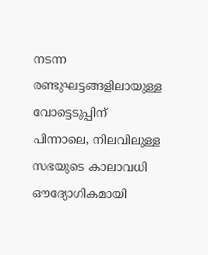നടന്ന രണ്ടുഘട്ടങ്ങളിലായുള്ള വോട്ടെടുപ്പിന് പിന്നാലെ, നിലവിലുള്ള സഭയുടെ കാലാവധി ഔദ്യോഗികമായി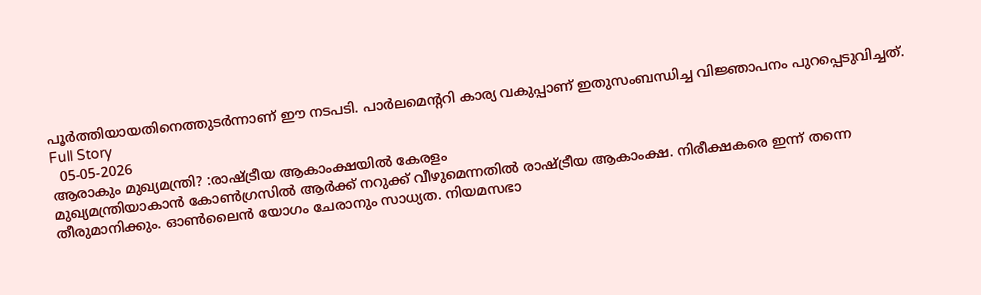പൂര്‍ത്തിയായതിനെത്തുടര്‍ന്നാണ് ഈ നടപടി. പാര്‍ലമെന്ററി കാര്യ വകുപ്പാണ് ഇതുസംബന്ധിച്ച വിജ്ഞാപനം പുറപ്പെടുവിച്ചത്.
Full Story
  05-05-2026
ആരാകും മുഖ്യമന്ത്രി? :രാഷ്ട്രീയ ആകാംക്ഷയില്‍ കേരളം
മുഖ്യമന്ത്രിയാകാന്‍ കോണ്‍ഗ്രസില്‍ ആര്‍ക്ക് നറുക്ക് വീഴുമെന്നതില്‍ രാഷ്ട്രീയ ആകാംക്ഷ. നിരീക്ഷകരെ ഇന്ന് തന്നെ തീരുമാനിക്കും. ഓണ്‍ലൈന്‍ യോഗം ചേരാനും സാധ്യത. നിയമസഭാ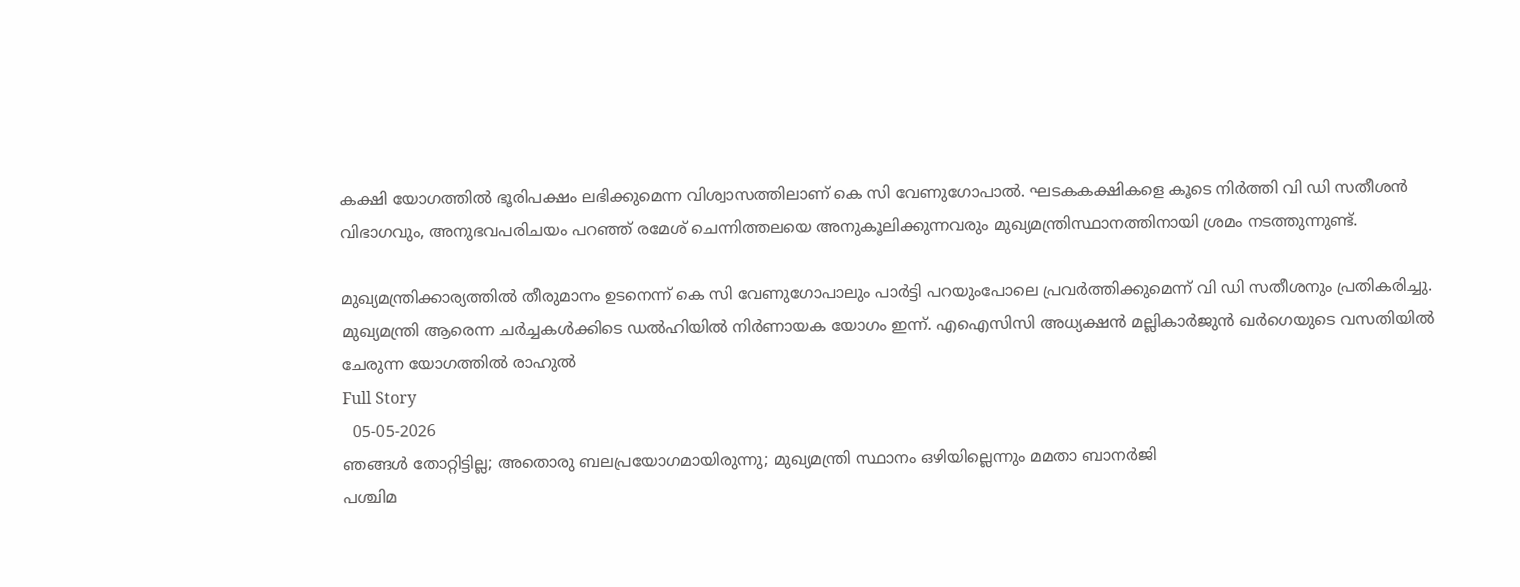കക്ഷി യോഗത്തില്‍ ഭൂരിപക്ഷം ലഭിക്കുമെന്ന വിശ്വാസത്തിലാണ് കെ സി വേണുഗോപാല്‍. ഘടകകക്ഷികളെ കൂടെ നിര്‍ത്തി വി ഡി സതീശന്‍ വിഭാഗവും, അനുഭവപരിചയം പറഞ്ഞ് രമേശ് ചെന്നിത്തലയെ അനുകൂലിക്കുന്നവരും മുഖ്യമന്ത്രിസ്ഥാനത്തിനായി ശ്രമം നടത്തുന്നുണ്ട്.

മുഖ്യമന്ത്രിക്കാര്യത്തില്‍ തീരുമാനം ഉടനെന്ന് കെ സി വേണുഗോപാലും പാര്‍ട്ടി പറയുംപോലെ പ്രവര്‍ത്തിക്കുമെന്ന് വി ഡി സതീശനും പ്രതികരിച്ചു. മുഖ്യമന്ത്രി ആരെന്ന ചര്‍ച്ചകള്‍ക്കിടെ ഡല്‍ഹിയില്‍ നിര്‍ണായക യോഗം ഇന്ന്. എഐസിസി അധ്യക്ഷന്‍ മല്ലികാര്‍ജുന്‍ ഖര്‍ഗെയുടെ വസതിയില്‍ ചേരുന്ന യോഗത്തില്‍ രാഹുല്‍
Full Story
  05-05-2026
ഞങ്ങള്‍ തോറ്റിട്ടില്ല; അതൊരു ബലപ്രയോഗമായിരുന്നു; മുഖ്യമന്ത്രി സ്ഥാനം ഒഴിയില്ലെന്നും മമതാ ബാനര്‍ജി
പശ്ചിമ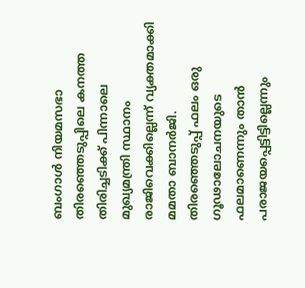ബംഗാള്‍ നിയമസഭാ തിരഞ്ഞെടുപ്പിലെ കനത്ത തിരിച്ചടിക്ക് പിന്നാലെ മുഖ്യമന്ത്രി സ്ഥാനം രാജിവെക്കില്ലെന്ന് വ്യക്തമാക്കി മമതാ ബാനര്‍ജി. തിരഞ്ഞെടുപ്പ് ഫലം ഒരു ഗൂഢാലോചനയുടെ ഫലമാണെന്നും താന്‍ പരാജയപ്പെട്ടിട്ടില്ലെന്നും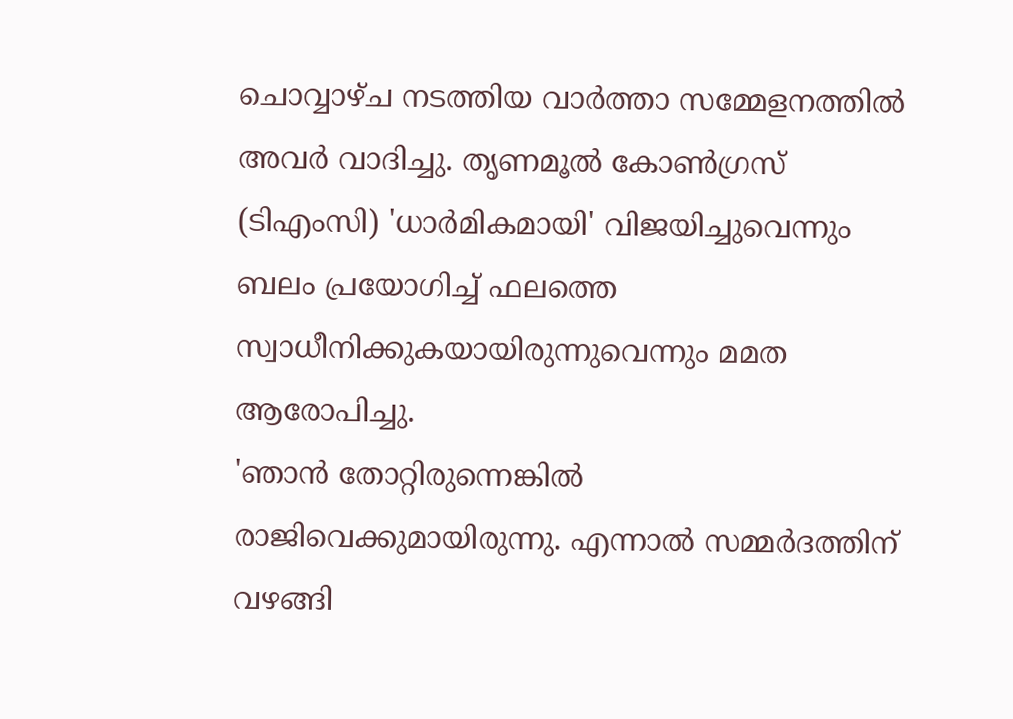ചൊവ്വാഴ്ച നടത്തിയ വാര്‍ത്താ സമ്മേളനത്തില്‍ അവര്‍ വാദിച്ചു. തൃണമൂല്‍ കോണ്‍ഗ്രസ് (ടിഎംസി) 'ധാര്‍മികമായി' വിജയിച്ചുവെന്നും ബലം പ്രയോഗിച്ച് ഫലത്തെ സ്വാധീനിക്കുകയായിരുന്നുവെന്നും മമത ആരോപിച്ചു.
'ഞാന്‍ തോറ്റിരുന്നെങ്കില്‍ രാജിവെക്കുമായിരുന്നു. എന്നാല്‍ സമ്മര്‍ദത്തിന് വഴങ്ങി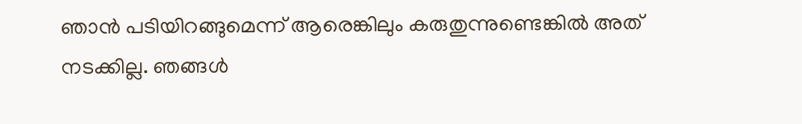ഞാന്‍ പടിയിറങ്ങുമെന്ന് ആരെങ്കിലും കരുതുന്നുണ്ടെങ്കില്‍ അത് നടക്കില്ല. ഞങ്ങള്‍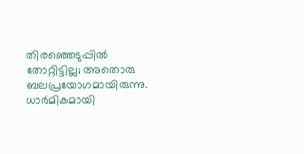തിരഞ്ഞെടുപ്പില്‍ തോറ്റിട്ടില്ല; അതൊരു ബലപ്രയോഗമായിരുന്നു. ധാര്‍മികമായി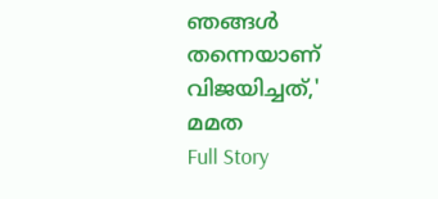ഞങ്ങള്‍ തന്നെയാണ് വിജയിച്ചത്,' മമത
Full Story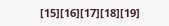[15][16][17][18][19]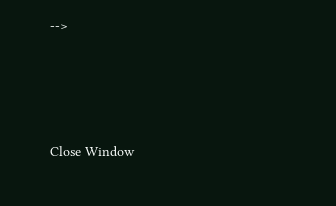-->





Close Window